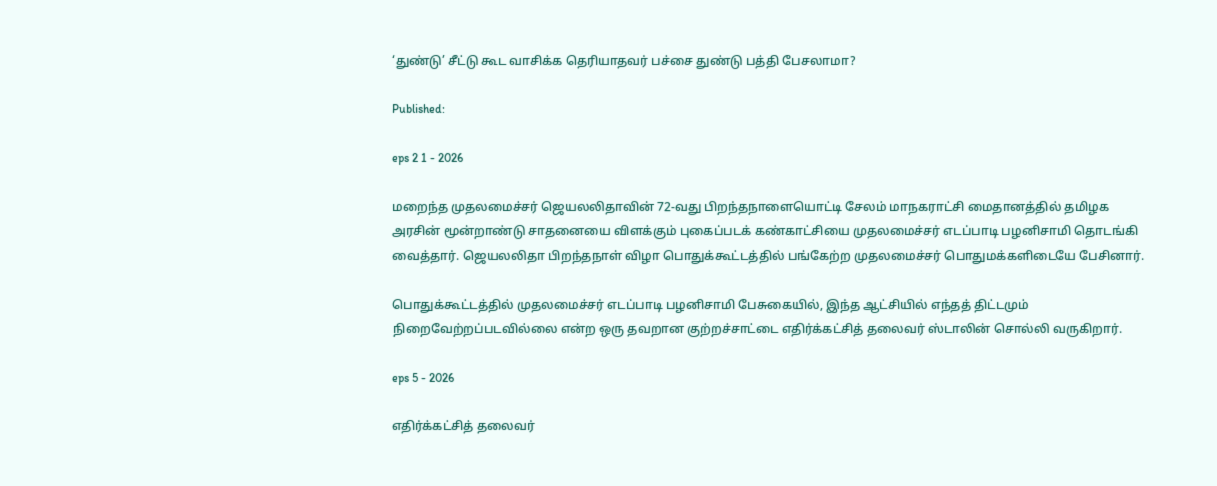‘துண்டு’ சீட்டு கூட வாசிக்க தெரியாதவர் பச்சை துண்டு பத்தி பேசலாமா?

Published:

eps 2 1 - 2026

மறைந்த முதலமைச்சர் ஜெயலலிதாவின் 72-வது பிறந்தநாளையொட்டி சேலம் மாநகராட்சி மைதானத்தில் தமிழக அரசின் மூன்றாண்டு சாதனையை விளக்கும் புகைப்படக் கண்காட்சியை முதலமைச்சர் எடப்பாடி பழனிசாமி தொடங்கி வைத்தார். ஜெயலலிதா பிறந்தநாள் விழா பொதுக்கூட்டத்தில் பங்கேற்ற முதலமைச்சர் பொதுமக்களிடையே பேசினார்.

பொதுக்கூட்டத்தில் முதலமைச்சர் எடப்பாடி பழனிசாமி பேசுகையில், இந்த ஆட்சியில் எந்தத் திட்டமும் நிறைவேற்றப்படவில்லை என்ற ஒரு தவறான குற்றச்சாட்டை எதிர்க்கட்சித் தலைவர் ஸ்டாலின் சொல்லி வருகிறார்.

eps 5 - 2026

எதிர்க்கட்சித் தலைவர்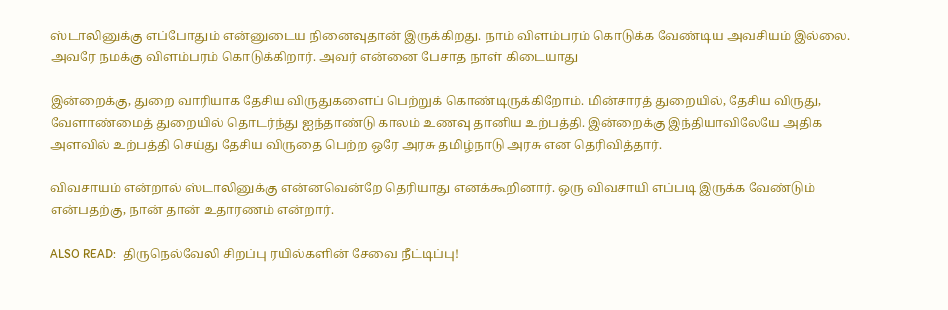ஸ்டாலினுக்கு எப்போதும் என்னுடைய நினைவுதான் இருக்கிறது. நாம் விளம்பரம் கொடுக்க வேண்டிய அவசியம் இல்லை. அவரே நமக்கு விளம்பரம் கொடுக்கிறார். அவர் என்னை பேசாத நாள் கிடையாது

இன்றைக்கு, துறை வாரியாக தேசிய விருதுகளைப் பெற்றுக் கொண்டிருக்கிறோம். மின்சாரத் துறையில், தேசிய விருது, வேளாண்மைத் துறையில் தொடர்ந்து ஐந்தாண்டு காலம் உணவு தானிய உற்பத்தி. இன்றைக்கு இந்தியாவிலேயே அதிக அளவில் உற்பத்தி செய்து தேசிய விருதை பெற்ற ஒரே அரசு தமிழ்நாடு அரசு என தெரிவித்தார்.

விவசாயம் என்றால் ஸ்டாலினுக்கு என்னவென்றே தெரியாது எனக்கூறினார். ஒரு விவசாயி எப்படி இருக்க வேண்டும் என்பதற்கு, நான் தான் உதாரணம் என்றார்.

ALSO READ:  திருநெல்வேலி சிறப்பு ரயில்களின் சேவை நீட்டிப்பு!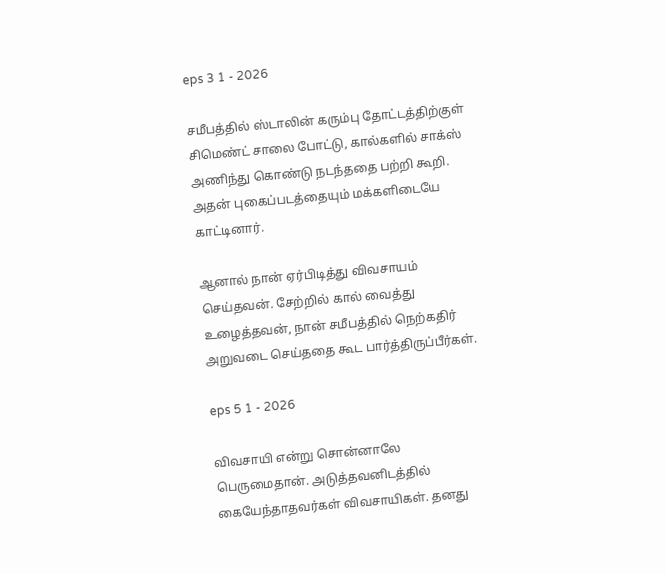eps 3 1 - 2026

சமீபத்தில் ஸ்டாலின் கரும்பு தோட்டத்திற்குள் சிமெண்ட் சாலை போட்டு, கால்களில் சாக்ஸ் அணிந்து கொண்டு நடந்ததை பற்றி கூறி. அதன் புகைப்படத்தையும் மக்களிடையே காட்டினார்.

ஆனால் நான் ஏர்பிடித்து விவசாயம் செய்தவன். சேற்றில் கால் வைத்து உழைத்தவன், நான் சமீபத்தில் நெற்கதிர் அறுவடை செய்ததை கூட பார்த்திருப்பீர்கள்.

eps 5 1 - 2026

விவசாயி என்று சொன்னாலே பெருமைதான். அடுத்தவனிடத்தில் கையேந்தாதவர்கள் விவசாயிகள். தனது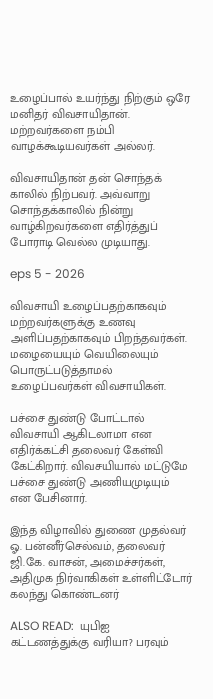உழைப்பால் உயர்ந்து நிற்கும் ஒரே மனிதர் விவசாயிதான். மற்றவர்களை நம்பி வாழக்கூடியவர்கள் அல்லர்.

விவசாயிதான் தன் சொந்தக் காலில் நிற்பவர். அவ்வாறு சொந்தக்காலில் நின்று வாழ்கிறவர்களை எதிர்த்துப் போராடி வெல்ல முடியாது.

eps 5 - 2026

விவசாயி உழைப்பதற்காகவும் மற்றவர்களுக்கு உணவு அளிப்பதற்காகவும் பிறந்தவர்கள். மழையையும் வெயிலையும் பொருட்படுத்தாமல் உழைப்பவர்கள் விவசாயிகள்.

பச்சை துண்டு போட்டால் விவசாயி ஆகிடலாமா என எதிர்க்கட்சி தலைவர் கேள்வி கேட்கிறார். விவசயியால் மட்டுமே பச்சை துண்டு அணியமுடியும் என பேசினார்.

இந்த விழாவில் துணை முதல்வர் ஓ. பன்னீர்செல்வம், தலைவர் ஜி.கே. வாசன், அமைச்சர்கள், அதிமுக நிர்வாகிகள் உள்ளிட்டோர் கலந்து கொண்டனர்

ALSO READ:  யுபிஐ கட்டணத்துக்கு வரியா? பரவும்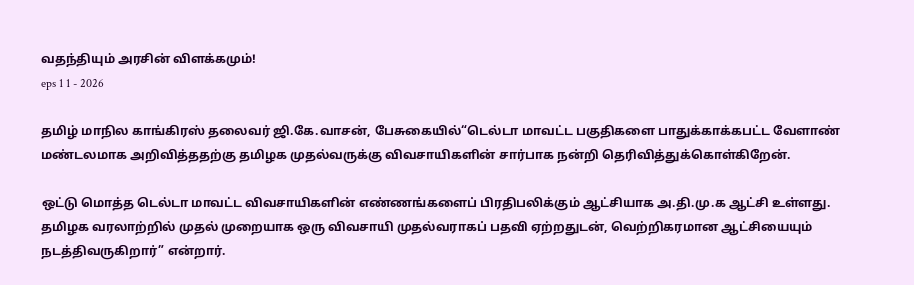வதந்தியும் அரசின் விளக்கமும்!
eps 1 1 - 2026

தமிழ் மாநில காங்கிரஸ் தலைவர் ஜி.கே.வாசன், பேசுகையில்“டெல்டா மாவட்ட பகுதிகளை பாதுக்காக்கபட்ட வேளாண் மண்டலமாக அறிவித்ததற்கு தமிழக முதல்வருக்கு விவசாயிகளின் சார்பாக நன்றி தெரிவித்துக்கொள்கிறேன்.

ஒட்டு மொத்த டெல்டா மாவட்ட விவசாயிகளின் எண்ணங்களைப் பிரதிபலிக்கும் ஆட்சியாக அ.தி.மு.க ஆட்சி உள்ளது. தமிழக வரலாற்றில் முதல் முறையாக ஒரு விவசாயி முதல்வராகப் பதவி ஏற்றதுடன், வெற்றிகரமான ஆட்சியையும் நடத்திவருகிறார்” என்றார்.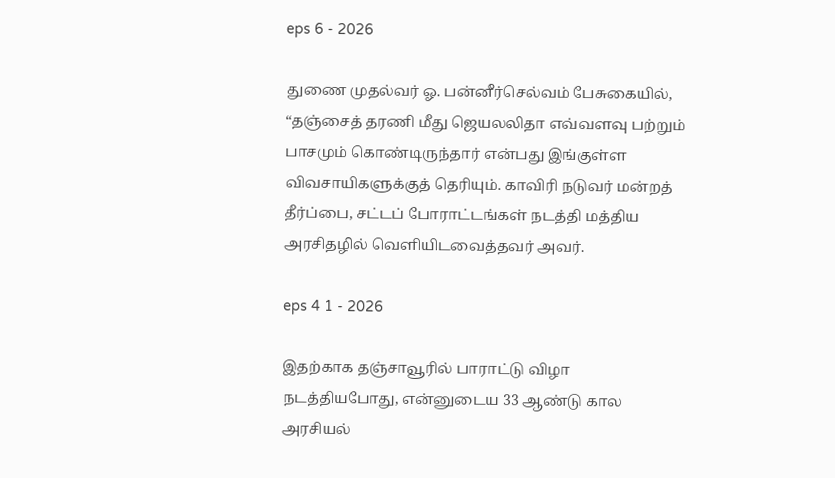eps 6 - 2026

துணை முதல்வர் ஓ. பன்னீர்செல்வம் பேசுகையில், “தஞ்சைத் தரணி மீது ஜெயலலிதா எவ்வளவு பற்றும் பாசமும் கொண்டிருந்தார் என்பது இங்குள்ள விவசாயிகளுக்குத் தெரியும். காவிரி நடுவர் மன்றத் தீர்ப்பை, சட்டப் போராட்டங்கள் நடத்தி மத்திய அரசிதழில் வெளியிடவைத்தவர் அவர்.

eps 4 1 - 2026

இதற்காக தஞ்சாவூரில் பாராட்டு விழா நடத்தியபோது, என்னுடைய 33 ஆண்டு கால அரசியல்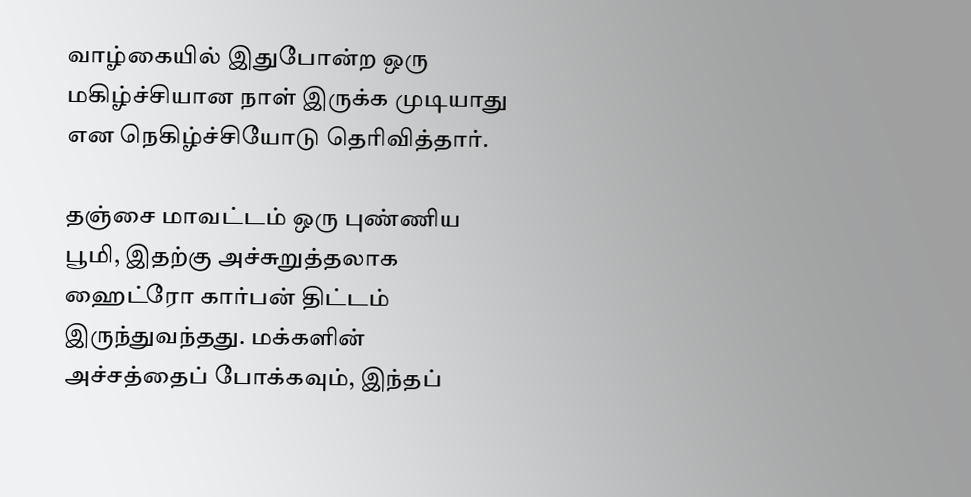வாழ்கையில் இதுபோன்ற ஒரு மகிழ்ச்சியான நாள் இருக்க முடியாது என நெகிழ்ச்சியோடு தெரிவித்தார்.

தஞ்சை மாவட்டம் ஒரு புண்ணிய பூமி, இதற்கு அச்சுறுத்தலாக ஹைட்ரோ கார்பன் திட்டம் இருந்துவந்தது. மக்களின் அச்சத்தைப் போக்கவும், இந்தப்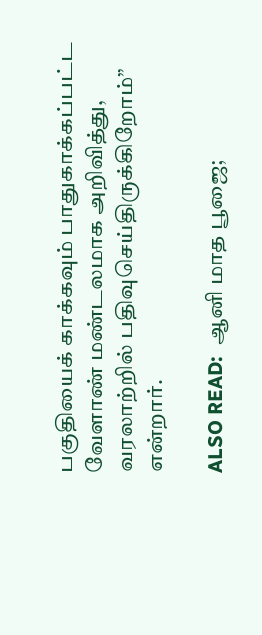பகுதியைக் காக்கவும் பாதுகாக்கப்பட்ட வேளாண் மண்டலமாக அறிவித்து, வரலாற்றில் பதிவுசெய்திருக்கிறோம்” என்றார்.

ALSO READ:  ஆனி மாத பூஜை;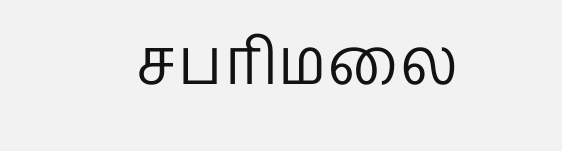சபரிமலை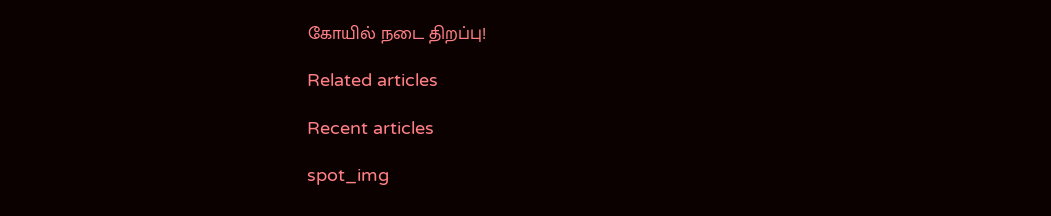கோயில் நடை திறப்பு!

Related articles

Recent articles

spot_img